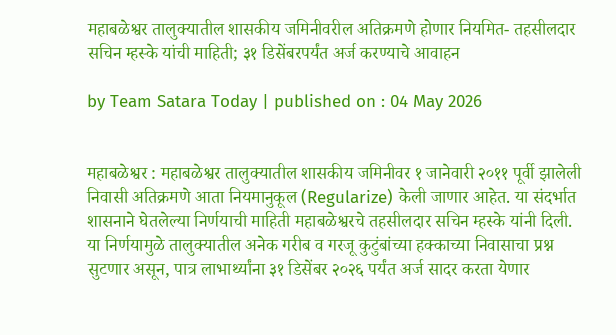महाबळेश्वर तालुक्यातील शासकीय जमिनीवरील अतिक्रमणे होणार नियमित- तहसीलदार सचिन म्हस्के यांची माहिती; ३१ डिसेंबरपर्यंत अर्ज करण्याचे आवाहन

by Team Satara Today | published on : 04 May 2026


महाबळेश्वर : महाबळेश्वर तालुक्यातील शासकीय जमिनीवर १ जानेवारी २०११ पूर्वी झालेली निवासी अतिक्रमणे आता नियमानुकूल (Regularize) केली जाणार आहेत. या संदर्भात शासनाने घेतलेल्या निर्णयाची माहिती महाबळेश्वरचे तहसीलदार सचिन म्हस्के यांनी दिली. या निर्णयामुळे तालुक्यातील अनेक गरीब व गरजू कुटुंबांच्या हक्काच्या निवासाचा प्रश्न सुटणार असून, पात्र लाभार्थ्यांना ३१ डिसेंबर २०२६ पर्यंत अर्ज सादर करता येणार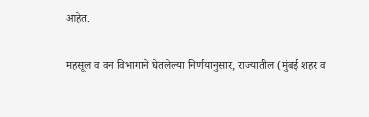आहेत.

महसूल व वन विभागाने घेतलेल्या निर्णयानुसार, राज्यातील (मुंबई शहर व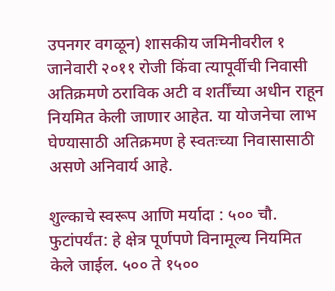उपनगर वगळून) शासकीय जमिनीवरील १ जानेवारी २०११ रोजी किंवा त्यापूर्वीची निवासी अतिक्रमणे ठराविक अटी व शर्तींच्या अधीन राहून नियमित केली जाणार आहेत. या योजनेचा लाभ घेण्यासाठी अतिक्रमण हे स्वतःच्या निवासासाठी असणे अनिवार्य आहे.

शुल्काचे स्वरूप आणि मर्यादा : ५०० चौ. फुटांपर्यंत: हे क्षेत्र पूर्णपणे विनामूल्य नियमित केले जाईल. ५०० ते १५००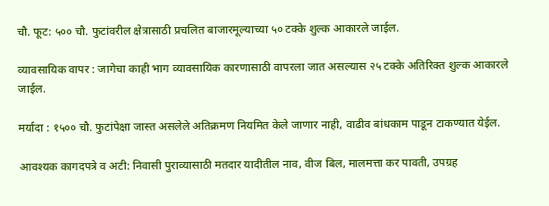चौ. फूट: ५०० चौ. फुटांवरील क्षेत्रासाठी प्रचलित बाजारमूल्याच्या ५० टक्के शुल्क आकारले जाईल.

व्यावसायिक वापर : जागेचा काही भाग व्यावसायिक कारणासाठी वापरला जात असल्यास २५ टक्के अतिरिक्त शुल्क आकारले जाईल.

मर्यादा : १५०० चौ. फुटांपेक्षा जास्त असलेले अतिक्रमण नियमित केले जाणार नाही, वाढीव बांधकाम पाडून टाकण्यात येईल.

आवश्यक कागदपत्रे व अटी: निवासी पुराव्यासाठी मतदार यादीतील नाव, वीज बिल, मालमत्ता कर पावती, उपग्रह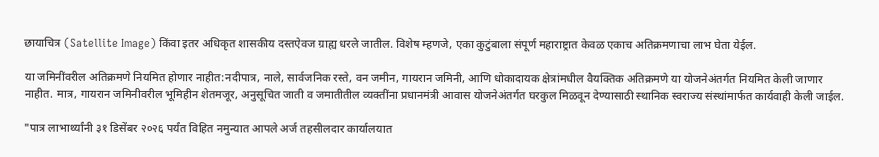छायाचित्र (Satellite Image) किंवा इतर अधिकृत शासकीय दस्तऐवज ग्राह्य धरले जातील. विशेष म्हणजे, एका कुटुंबाला संपूर्ण महाराष्ट्रात केवळ एकाच अतिक्रमणाचा लाभ घेता येईल.

या जमिनींवरील अतिक्रमणे नियमित होणार नाहीत:नदीपात्र, नाले, सार्वजनिक रस्ते, वन जमीन, गायरान जमिनी, आणि धोकादायक क्षेत्रांमधील वैयक्तिक अतिक्रमणे या योजनेअंतर्गत नियमित केली जाणार नाहीत. मात्र, गायरान जमिनीवरील भूमिहीन शेतमजूर, अनुसूचित जाती व जमातीतील व्यक्तींना प्रधानमंत्री आवास योजनेअंतर्गत घरकुल मिळवून देण्यासाठी स्थानिक स्वराज्य संस्थांमार्फत कार्यवाही केली जाईल.

"पात्र लाभार्थ्यांनी ३१ डिसेंबर २०२६ पर्यंत विहित नमुन्यात आपले अर्ज तहसीलदार कार्यालयात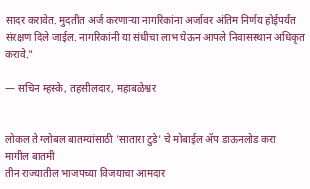सादर करावेत. मुदतीत अर्ज करणाऱ्या नागरिकांना अर्जावर अंतिम निर्णय होईपर्यंत संरक्षण दिले जाईल. नागरिकांनी या संधीचा लाभ घेऊन आपले निवासस्थान अधिकृत करावे."

— सचिन म्हस्के, तहसीलदार, महाबळेश्वर


लोकल ते ग्लोबल बातम्यांसाठी 'सातारा टुडे' चे मोबाईल ॲप डाऊनलोड करा
मागील बातमी
तीन राज्यातील भाजपच्या विजयाचा आमदार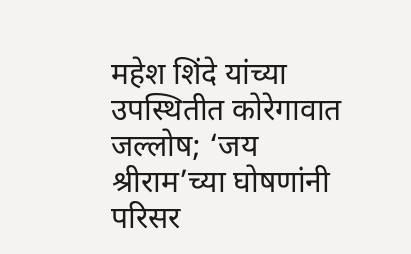महेश शिंदे यांच्या उपस्थितीत कोरेगावात जल्लोष; ‘जय श्रीराम’च्या घोषणांनी परिसर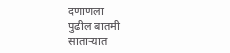दणाणला
पुढील बातमी
साताऱ्यात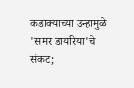कडाक्याच्या उन्हामुळे 'समर डायरिया'चे संकट;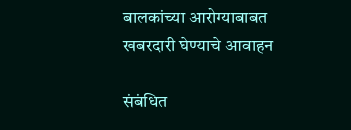बालकांच्या आरोग्याबाबत खबरदारी घेण्याचे आवाहन

संबंधित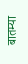बातम्या